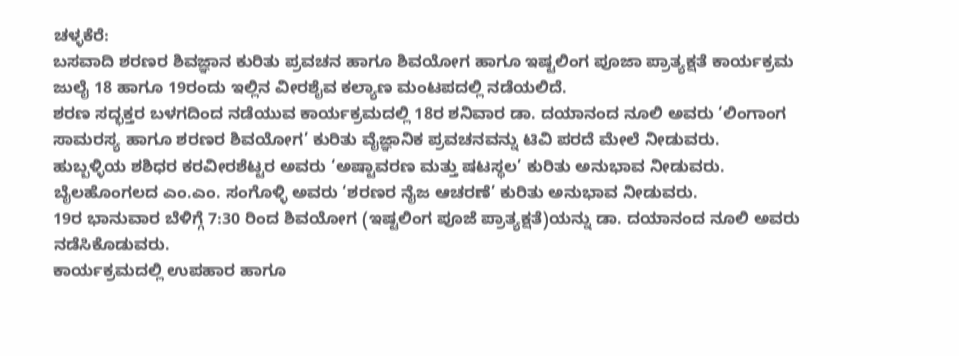ಚಳ್ಳಕೆರೆ:
ಬಸವಾದಿ ಶರಣರ ಶಿವಜ್ಞಾನ ಕುರಿತು ಪ್ರವಚನ ಹಾಗೂ ಶಿವಯೋಗ ಹಾಗೂ ಇಷ್ಟಲಿಂಗ ಪೂಜಾ ಪ್ರಾತ್ಯಕ್ಷತೆ ಕಾರ್ಯಕ್ರಮ ಜುಲೈ 18 ಹಾಗೂ 19ರಂದು ಇಲ್ಲಿನ ವೀರಶೈವ ಕಲ್ಯಾಣ ಮಂಟಪದಲ್ಲಿ ನಡೆಯಲಿದೆ.
ಶರಣ ಸದ್ಭಕ್ತರ ಬಳಗದಿಂದ ನಡೆಯುವ ಕಾರ್ಯಕ್ರಮದಲ್ಲಿ 18ರ ಶನಿವಾರ ಡಾ. ದಯಾನಂದ ನೂಲಿ ಅವರು ‘ಲಿಂಗಾಂಗ ಸಾಮರಸ್ಯ ಹಾಗೂ ಶರಣರ ಶಿವಯೋಗ’ ಕುರಿತು ವೈಜ್ಞಾನಿಕ ಪ್ರವಚನವನ್ನು ಟಿವಿ ಪರದೆ ಮೇಲೆ ನೀಡುವರು.
ಹುಬ್ಬಳ್ಳಿಯ ಶಶಿಧರ ಕರವೀರಶೆಟ್ಟರ ಅವರು ‘ಅಷ್ಟಾವರಣ ಮತ್ತು ಷಟಸ್ಥಲ’ ಕುರಿತು ಅನುಭಾವ ನೀಡುವರು.
ಬೈಲಹೊಂಗಲದ ಎಂ.ಎಂ. ಸಂಗೊಳ್ಳಿ ಅವರು ‘ಶರಣರ ನೈಜ ಆಚರಣೆ’ ಕುರಿತು ಅನುಭಾವ ನೀಡುವರು.
19ರ ಭಾನುವಾರ ಬೆಳಿಗ್ಗೆ 7:30 ರಿಂದ ಶಿವಯೋಗ (ಇಷ್ಟಲಿಂಗ ಪೂಜೆ ಪ್ರಾತ್ಯಕ್ಷತೆ)ಯನ್ನು ಡಾ. ದಯಾನಂದ ನೂಲಿ ಅವರು ನಡೆಸಿಕೊಡುವರು.
ಕಾರ್ಯಕ್ರಮದಲ್ಲಿ ಉಪಹಾರ ಹಾಗೂ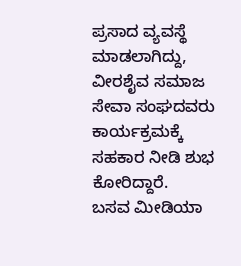ಪ್ರಸಾದ ವ್ಯವಸ್ಥೆ ಮಾಡಲಾಗಿದ್ದು, ವೀರಶೈವ ಸಮಾಜ ಸೇವಾ ಸಂಘದವರು ಕಾರ್ಯಕ್ರಮಕ್ಕೆ ಸಹಕಾರ ನೀಡಿ ಶುಭ ಕೋರಿದ್ದಾರೆ.
ಬಸವ ಮೀಡಿಯಾ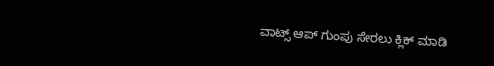ವಾಟ್ಸ್ ಆಪ್ ಗುಂಪು ಸೇರಲು ಕ್ಲಿಕ್ ಮಾಡಿ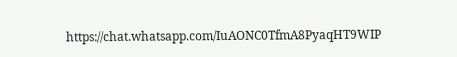https://chat.whatsapp.com/IuAONC0TfmA8PyaqHT9WIP